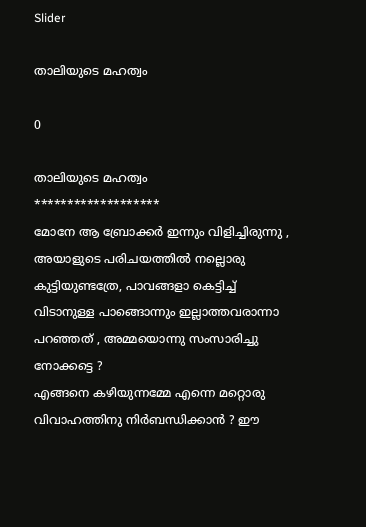Slider

താലിയുടെ മഹത്വം

0

താലിയുടെ മഹത്വം
*******************
മോനേ ആ ബ്രോക്കർ ഇന്നും വിളിച്ചിരുന്നു , അയാളുടെ പരിചയത്തിൽ നല്ലൊരു കുട്ടിയുണ്ടത്രേ, പാവങ്ങളാ കെട്ടിച്ച് വിടാനുള്ള പാങ്ങൊന്നും ഇല്ലാത്തവരാന്നാ പറഞ്ഞത് , അമ്മയൊന്നു സംസാരിച്ചു നോക്കട്ടെ ?
എങ്ങനെ കഴിയുന്നമ്മേ എന്നെ മറ്റൊരു വിവാഹത്തിനു നിർബന്ധിക്കാൻ ? ഈ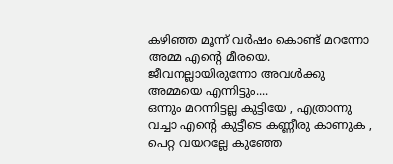കഴിഞ്ഞ മൂന്ന് വർഷം കൊണ്ട് മറന്നോ അമ്മ എന്റെ മീരയെ. ജീവനല്ലായിരുന്നോ അവൾക്കു അമ്മയെ എന്നിട്ടും....
ഒന്നും മറന്നിട്ടല്ല കുട്ടിയേ , എത്രാന്നു വച്ചാ എന്റെ കുട്ടീടെ കണ്ണീരു കാണുക , പെറ്റ വയറല്ലേ കുഞ്ഞേ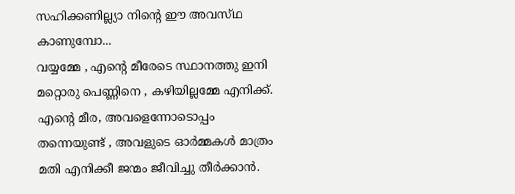സഹിക്കണില്ല്യാ നിന്റെ ഈ അവസ്‌ഥ കാണുമ്പോ...
വയ്യമ്മേ , എന്റെ മീരേടെ സ്ഥാനത്തു ഇനി മറ്റൊരു പെണ്ണിനെ , കഴിയില്ലമ്മേ എനിക്ക്. എന്റെ മീര, അവളെന്നോടൊപ്പം തന്നെയുണ്ട് , അവളുടെ ഓർമ്മകൾ മാത്രം മതി എനിക്കീ ജന്മം ജീവിച്ചു തീർക്കാൻ.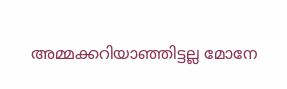അമ്മക്കറിയാഞ്ഞിട്ടല്ല മോനേ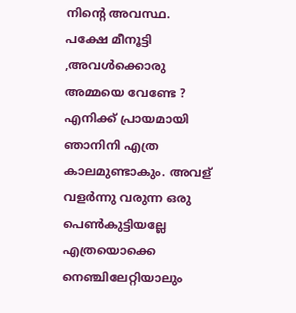നിന്റെ അവസ്ഥ. പക്ഷേ മീനൂട്ടി ,അവൾക്കൊരു അമ്മയെ വേണ്ടേ ? എനിക്ക് പ്രായമായി ഞാനിനി എത്ര കാലമുണ്ടാകും. അവള് വളർന്നു വരുന്ന ഒരു പെൺകുട്ടിയല്ലേ എത്രയൊക്കെ നെഞ്ചിലേറ്റിയാലും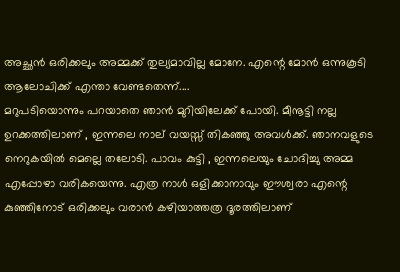അച്ഛൻ ഒരിക്കലും അമ്മക്ക് തുല്യമാവില്ല മോനേ. എന്റെ മോൻ ഒന്നുകൂടി ആലോചിക്ക് എന്താ വേണ്ടതെന്ന്....
മറുപടിയൊന്നും പറയാതെ ഞാൻ മുറിയിലേക്ക് പോയി. മീനൂട്ടി നല്ല ഉറക്കത്തിലാണ് , ഇന്നലെ നാല്‌ വയസ്സ് തികഞ്ഞു അവൾക്ക്. ഞാനവളുടെ നെറുകയിൽ മെല്ലെ തലോടി. പാവം കുട്ടി , ഇന്നലെയും ചോദിച്ചു അമ്മ എപ്പോഴാ വരികയെന്നു. എത്ര നാൾ ഒളിക്കാനാവും ഈശ്വരാ എന്റെ കുഞ്ഞിനോട് ഒരിക്കലും വരാൻ കഴിയാത്തത്ര ദൂരത്തിലാണ്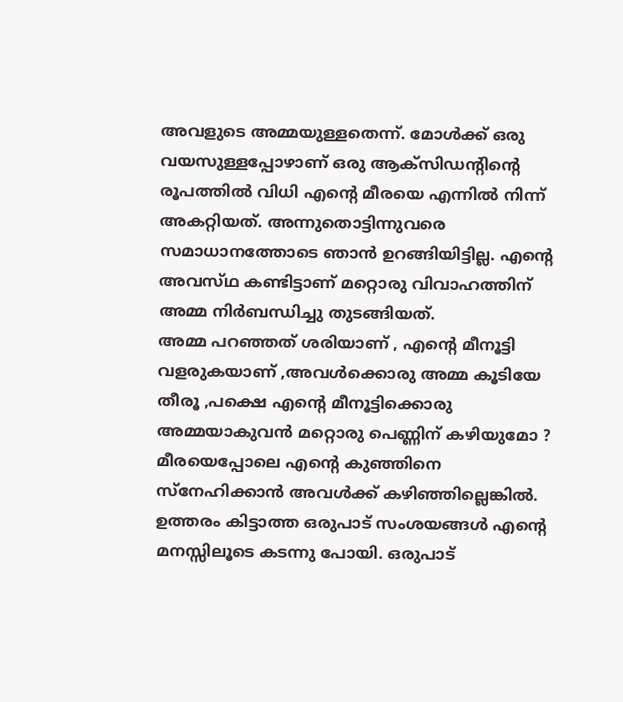അവളുടെ അമ്മയുള്ളതെന്ന്. മോൾക്ക് ഒരു വയസുള്ളപ്പോഴാണ് ഒരു ആക്സിഡന്റിന്റെ രൂപത്തിൽ വിധി എന്റെ മീരയെ എന്നിൽ നിന്ന് അകറ്റിയത്. അന്നുതൊട്ടിന്നുവരെ സമാധാനത്തോടെ ഞാൻ ഉറങ്ങിയിട്ടില്ല. എന്റെ അവസ്‌ഥ കണ്ടിട്ടാണ് മറ്റൊരു വിവാഹത്തിന് അമ്മ നിർബന്ധിച്ചു തുടങ്ങിയത്.
അമ്മ പറഞ്ഞത് ശരിയാണ് , എന്റെ മീനൂട്ടി വളരുകയാണ് ,അവൾക്കൊരു അമ്മ കൂടിയേ തീരൂ ,പക്ഷെ എന്റെ മീനൂട്ടിക്കൊരു അമ്മയാകുവൻ മറ്റൊരു പെണ്ണിന് കഴിയുമോ ? മീരയെപ്പോലെ എന്റെ കുഞ്ഞിനെ സ്നേഹിക്കാൻ അവൾക്ക് കഴിഞ്ഞില്ലെങ്കിൽ. ഉത്തരം കിട്ടാത്ത ഒരുപാട് സംശയങ്ങൾ എന്റെ മനസ്സിലൂടെ കടന്നു പോയി. ഒരുപാട്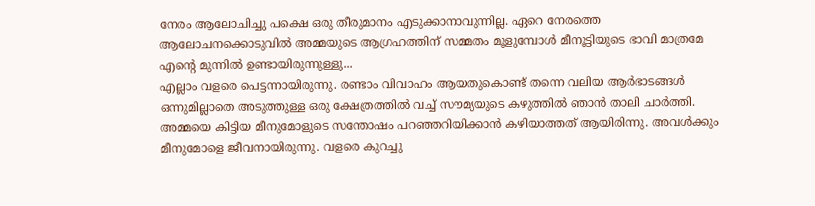നേരം ആലോചിച്ചു പക്ഷെ ഒരു തീരുമാനം എടുക്കാനാവുന്നില്ല. ഏറെ നേരത്തെ ആലോചനക്കൊടുവിൽ അമ്മയുടെ ആഗ്രഹത്തിന് സമ്മതം മൂളുമ്പോൾ മീനൂട്ടിയുടെ ഭാവി മാത്രമേ എന്റെ മുന്നിൽ ഉണ്ടായിരുന്നുള്ളു...
എല്ലാം വളരെ പെട്ടന്നായിരുന്നു. രണ്ടാം വിവാഹം ആയതുകൊണ്ട് തന്നെ വലിയ ആർഭാടങ്ങൾ ഒന്നുമില്ലാതെ അടുത്തുള്ള ഒരു ക്ഷേത്രത്തിൽ വച്ച് സൗമ്യയുടെ കഴുത്തിൽ ഞാൻ താലി ചാർത്തി.
അമ്മയെ കിട്ടിയ മീനുമോളുടെ സന്തോഷം പറഞ്ഞറിയിക്കാൻ കഴിയാത്തത് ആയിരിന്നു. അവൾക്കും മീനുമോളെ ജീവനായിരുന്നു. വളരെ കുറച്ചു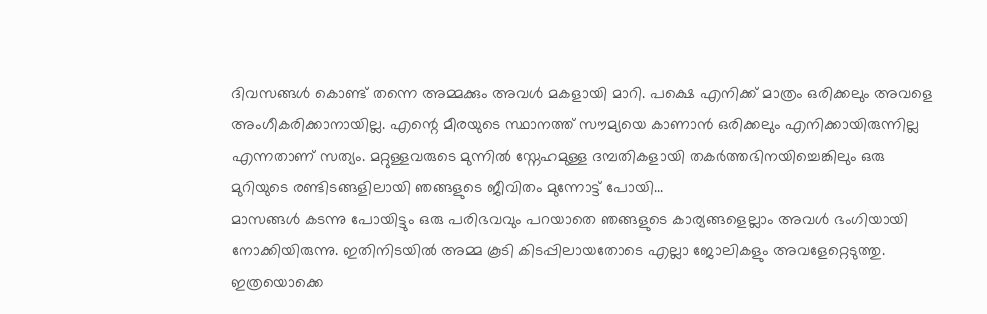ദിവസങ്ങൾ കൊണ്ട് തന്നെ അമ്മക്കും അവൾ മകളായി മാറി. പക്ഷെ എനിക്ക് മാത്രം ഒരിക്കലും അവളെ അംഗീകരിക്കാനായില്ല. എന്റെ മീരയുടെ സ്ഥാനത്ത് സൗമ്യയെ കാണാൻ ഒരിക്കലും എനിക്കായിരുന്നില്ല എന്നതാണ് സത്യം. മറ്റുള്ളവരുടെ മുന്നിൽ സ്നേഹമുള്ള ദമ്പതികളായി തകർത്തഭിനയിച്ചെങ്കിലും ഒരു മുറിയുടെ രണ്ടിടങ്ങളിലായി ഞങ്ങളുടെ ജീവിതം മുന്നോട്ട് പോയി...
മാസങ്ങൾ കടന്നു പോയിട്ടും ഒരു പരിഭവവും പറയാതെ ഞങ്ങളുടെ കാര്യങ്ങളെല്ലാം അവൾ ഭംഗിയായി നോക്കിയിരുന്നു. ഇതിനിടയിൽ അമ്മ കൂടി കിടപ്പിലായതോടെ എല്ലാ ജോലികളും അവളേറ്റെടുത്തു. ഇത്രയൊക്കെ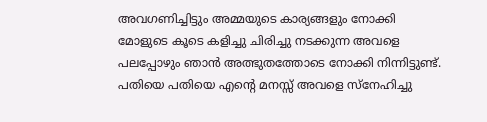അവഗണിച്ചിട്ടും അമ്മയുടെ കാര്യങ്ങളും നോക്കി മോളുടെ കൂടെ കളിച്ചു ചിരിച്ചു നടക്കുന്ന അവളെ പലപ്പോഴും ഞാൻ അത്ഭുതത്തോടെ നോക്കി നിന്നിട്ടുണ്ട്. പതിയെ പതിയെ എന്റെ മനസ്സ് അവളെ സ്നേഹിച്ചു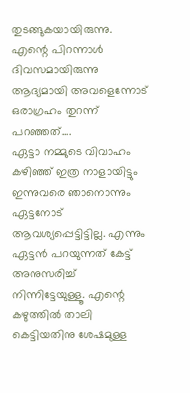തുടങ്ങുകയായിരുന്നു. എന്റെ പിറന്നാൾ ദിവസമായിരുന്നു ആദ്യമായി അവളെന്നോട് ഒരാഗ്രഹം തുറന്ന് പറഞ്ഞത്....
ഏട്ടാ നമ്മുടെ വിവാഹം കഴിഞ്ഞ് ഇത്ര നാളായിട്ടും ഇന്നുവരെ ഞാനൊന്നും ഏട്ടനോട് ആവശ്യപ്പെട്ടിട്ടില്ല. എന്നും ഏട്ടൻ പറയുന്നത് കേട്ട് അനുസരിച്ച് നിന്നിട്ടേയുള്ളൂ. എന്റെ കഴുത്തിൽ താലി കെട്ടിയതിനു ശേഷമുള്ള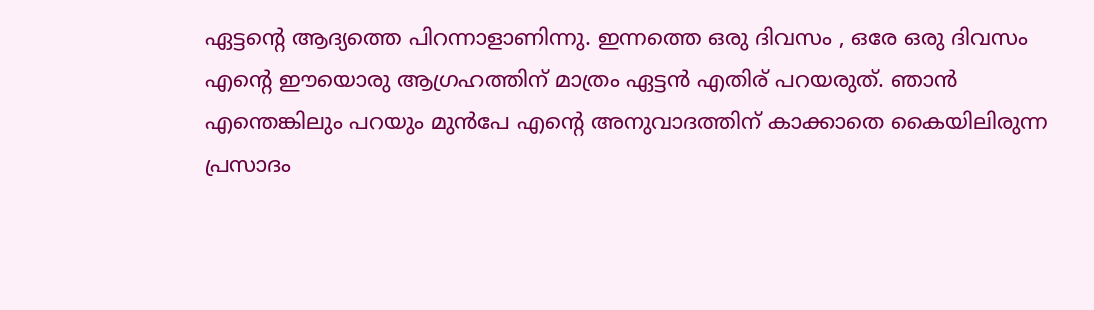ഏട്ടന്റെ ആദ്യത്തെ പിറന്നാളാണിന്നു. ഇന്നത്തെ ഒരു ദിവസം , ഒരേ ഒരു ദിവസം എന്റെ ഈയൊരു ആഗ്രഹത്തിന് മാത്രം ഏട്ടൻ എതിര് പറയരുത്. ഞാൻ എന്തെങ്കിലും പറയും മുൻപേ എന്റെ അനുവാദത്തിന് കാക്കാതെ കൈയിലിരുന്ന പ്രസാദം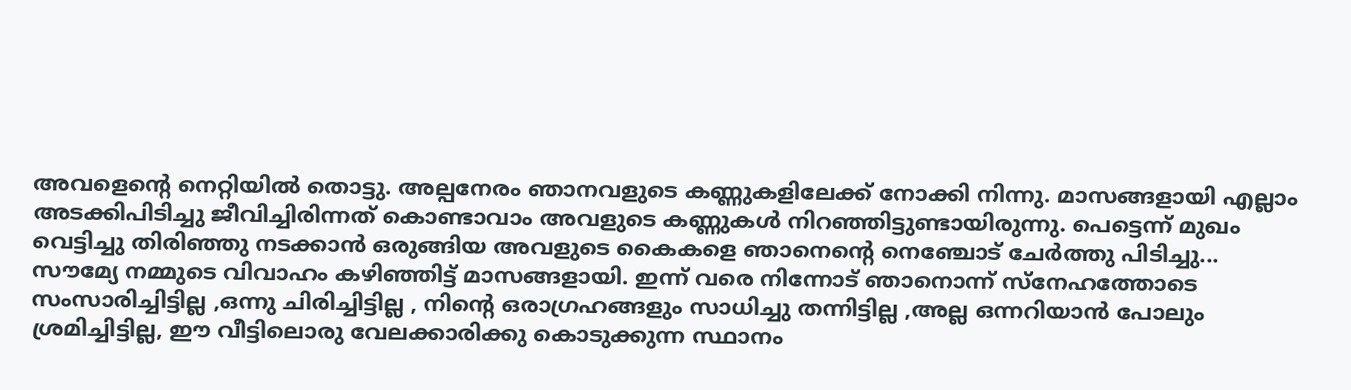അവളെന്റെ നെറ്റിയിൽ തൊട്ടു. അല്പനേരം ഞാനവളുടെ കണ്ണുകളിലേക്ക് നോക്കി നിന്നു. മാസങ്ങളായി എല്ലാം അടക്കിപിടിച്ചു ജീവിച്ചിരിന്നത് കൊണ്ടാവാം അവളുടെ കണ്ണുകൾ നിറഞ്ഞിട്ടുണ്ടായിരുന്നു. പെട്ടെന്ന് മുഖം വെട്ടിച്ചു തിരിഞ്ഞു നടക്കാൻ ഒരുങ്ങിയ അവളുടെ കൈകളെ ഞാനെന്റെ നെഞ്ചോട് ചേർത്തു പിടിച്ചു...
സൗമ്യേ നമ്മുടെ വിവാഹം കഴിഞ്ഞിട്ട് മാസങ്ങളായി. ഇന്ന് വരെ നിന്നോട് ഞാനൊന്ന് സ്നേഹത്തോടെ സംസാരിച്ചിട്ടില്ല ,ഒന്നു ചിരിച്ചിട്ടില്ല , നിന്റെ ഒരാഗ്രഹങ്ങളും സാധിച്ചു തന്നിട്ടില്ല ,അല്ല ഒന്നറിയാൻ പോലും ശ്രമിച്ചിട്ടില്ല, ഈ വീട്ടിലൊരു വേലക്കാരിക്കു കൊടുക്കുന്ന സ്ഥാനം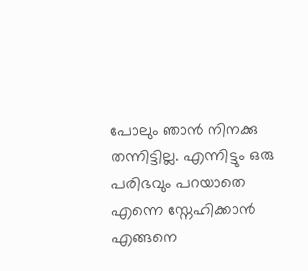പോലും ഞാൻ നിനക്കു തന്നിട്ടില്ല. എന്നിട്ടും ഒരു പരിഭവും പറയാതെ എന്നെ സ്നേഹിക്കാൻ എങ്ങനെ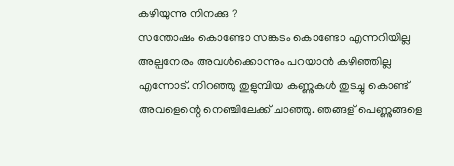കഴിയുന്നു നിനക്കു ?
സന്തോഷം കൊണ്ടോ സങ്കടം കൊണ്ടോ എന്നറിയില്ല അല്പനേരം അവൾക്കൊന്നും പറയാൻ കഴിഞ്ഞില്ല എന്നോട്. നിറഞ്ഞു തുളുമ്പിയ കണ്ണുകൾ തുടച്ചു കൊണ്ട് അവളെന്റെ നെഞ്ചിലേക്ക് ചാഞ്ഞു. ഞങ്ങള് പെണ്ണുങ്ങളെ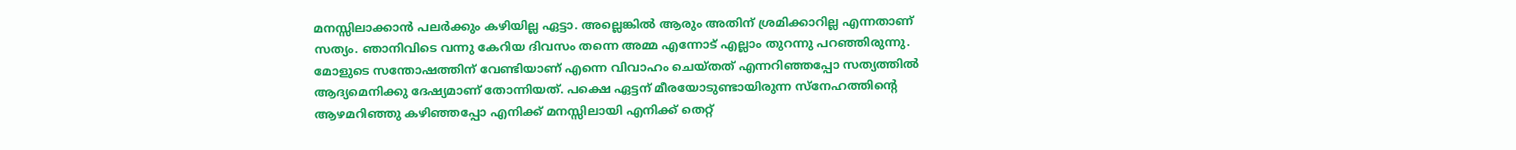മനസ്സിലാക്കാൻ പലർക്കും കഴിയില്ല ഏട്ടാ. അല്ലെങ്കിൽ ആരും അതിന് ശ്രമിക്കാറില്ല എന്നതാണ് സത്യം. ഞാനിവിടെ വന്നു കേറിയ ദിവസം തന്നെ അമ്മ എന്നോട് എല്ലാം തുറന്നു പറഞ്ഞിരുന്നു. മോളുടെ സന്തോഷത്തിന് വേണ്ടിയാണ് എന്നെ വിവാഹം ചെയ്തത് എന്നറിഞ്ഞപ്പോ സത്യത്തിൽ ആദ്യമെനിക്കു ദേഷ്യമാണ് തോന്നിയത്. പക്ഷെ ഏട്ടന് മീരയോടുണ്ടായിരുന്ന സ്നേഹത്തിന്റെ ആഴമറിഞ്ഞു കഴിഞ്ഞപ്പോ എനിക്ക് മനസ്സിലായി എനിക്ക് തെറ്റ്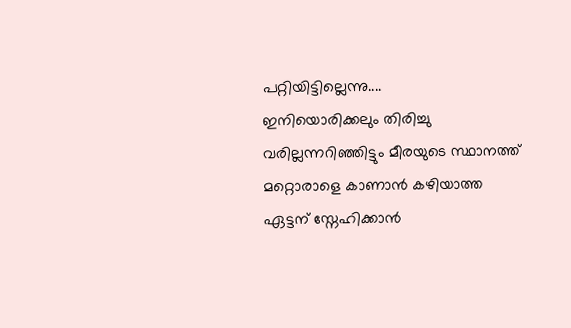പറ്റിയിട്ടില്ലെന്നു....
ഇനിയൊരിക്കലും തിരിച്ചു വരില്ലന്നറിഞ്ഞിട്ടും മീരയുടെ സ്ഥാനത്ത് മറ്റൊരാളെ കാണാൻ കഴിയാത്ത ഏട്ടന് സ്നേഹിക്കാൻ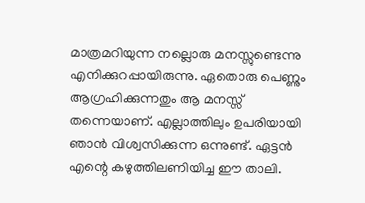മാത്രമറിയുന്ന നല്ലൊരു മനസ്സുണ്ടെന്നു എനിക്കുറപ്പായിരുന്നു. ഏതൊരു പെണ്ണും ആഗ്രഹിക്കുന്നതും ആ മനസ്സ് തന്നെയാണ്. എല്ലാത്തിലും ഉപരിയായി ഞാൻ വിശ്വസിക്കുന്ന ഒന്നുണ്ട്. ഏട്ടൻ എന്റെ കഴുത്തിലണിയിച്ച ഈ താലി.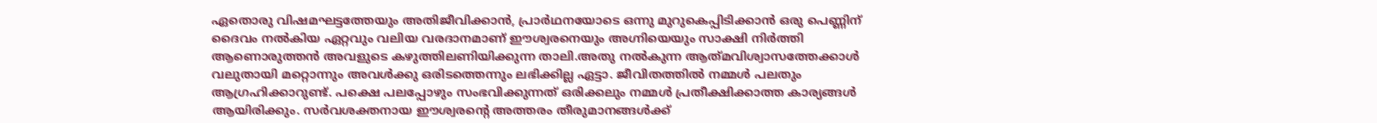ഏതൊരു വിഷമഘട്ടത്തേയും അതിജീവിക്കാൻ, പ്രാർഥനയോടെ ഒന്നു മുറുകെപ്പിടിക്കാൻ ഒരു പെണ്ണിന് ദൈവം നൽകിയ ഏറ്റവും വലിയ വരദാനമാണ് ഈശ്വരനെയും അഗ്നിയെയും സാക്ഷി നിർത്തി ആണൊരുത്തൻ അവളുടെ കഴുത്തിലണിയിക്കുന്ന താലി.അതു നൽകുന്ന ആത്‍മവിശ്വാസത്തേക്കാൾ വലുതായി മറ്റൊന്നും അവൾക്കു ഒരിടത്തെന്നും ലഭിക്കില്ല ഏട്ടാ. ജീവിതത്തിൽ നമ്മൾ പലതും ആഗ്രഹിക്കാറുണ്ട്. പക്ഷെ പലപ്പോഴും സംഭവിക്കുന്നത് ഒരിക്കലും നമ്മൾ പ്രതീക്ഷിക്കാത്ത കാര്യങ്ങൾ ആയിരിക്കും. സർവശക്തനായ ഈശ്വരന്റെ അത്തരം തീരുമാനങ്ങൾക്ക്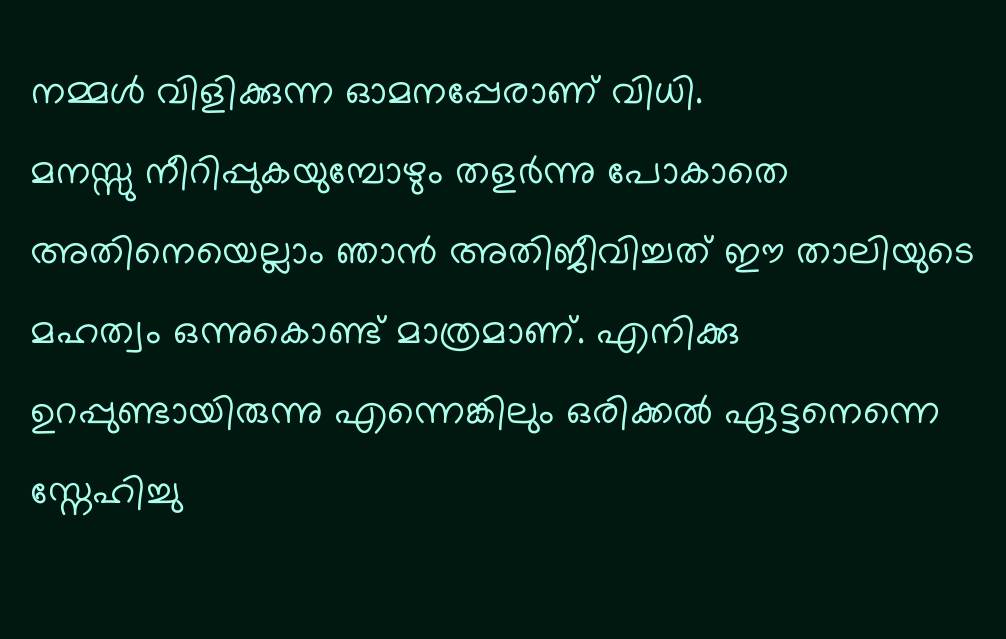നമ്മൾ വിളിക്കുന്ന ഓമനപ്പേരാണ് വിധി.
മനസ്സു നീറിപ്പുകയുമ്പോഴും തളർന്നു പോകാതെ അതിനെയെല്ലാം ഞാൻ അതിജീവിച്ചത് ഈ താലിയുടെ മഹത്വം ഒന്നുകൊണ്ട് മാത്രമാണ്. എനിക്കു ഉറപ്പുണ്ടായിരുന്നു എന്നെങ്കിലും ഒരിക്കൽ ഏട്ടനെന്നെ സ്നേഹിച്ചു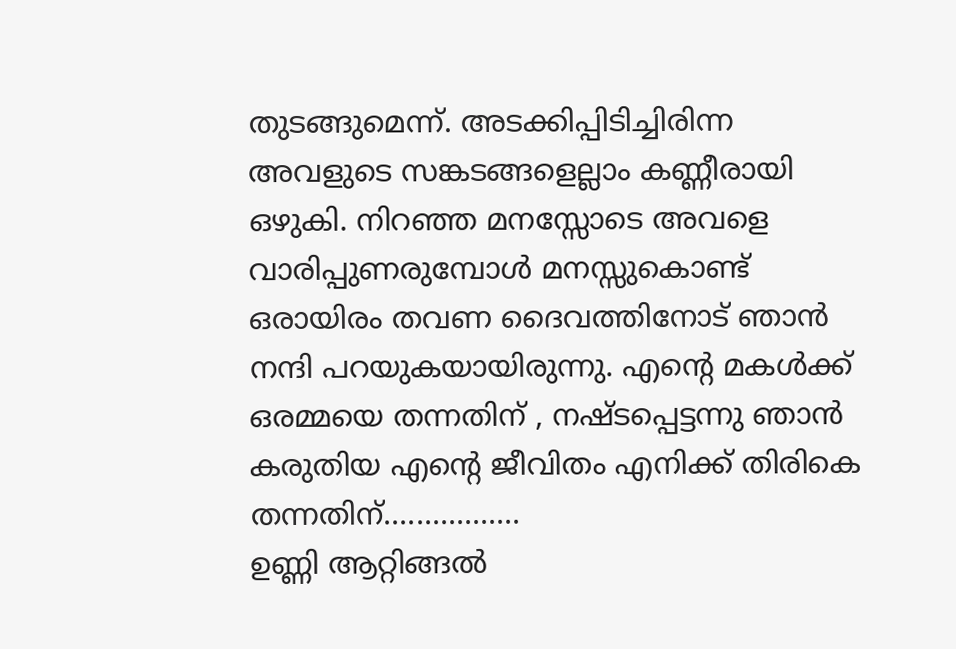തുടങ്ങുമെന്ന്. അടക്കിപ്പിടിച്ചിരിന്ന അവളുടെ സങ്കടങ്ങളെല്ലാം കണ്ണീരായി ഒഴുകി. നിറഞ്ഞ മനസ്സോടെ അവളെ വാരിപ്പുണരുമ്പോൾ മനസ്സുകൊണ്ട് ഒരായിരം തവണ ദൈവത്തിനോട് ഞാൻ നന്ദി പറയുകയായിരുന്നു. എന്റെ മകൾക്ക് ഒരമ്മയെ തന്നതിന് , നഷ്ടപ്പെട്ടന്നു ഞാൻ കരുതിയ എന്റെ ജീവിതം എനിക്ക് തിരികെ തന്നതിന്.................
ഉണ്ണി ആറ്റിങ്ങൽ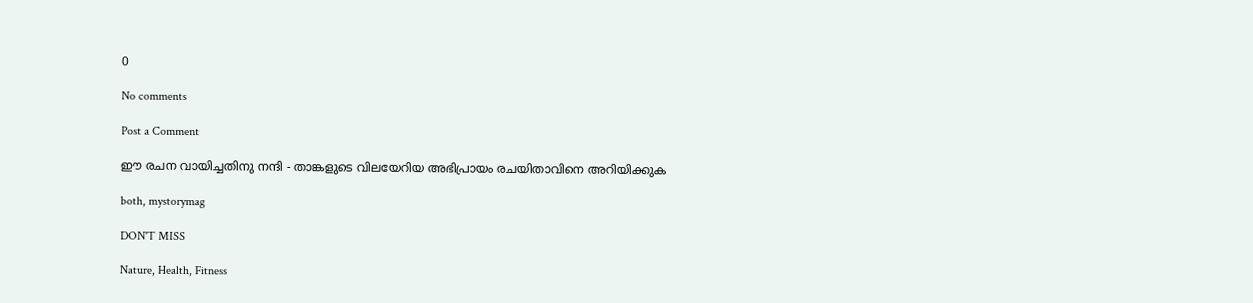0

No comments

Post a Comment

ഈ രചന വായിച്ചതിനു നന്ദി - താങ്കളുടെ വിലയേറിയ അഭിപ്രായം രചയിതാവിനെ അറിയിക്കുക

both, mystorymag

DON'T MISS

Nature, Health, Fitness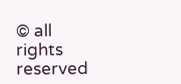© all rights reserved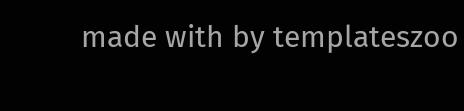made with by templateszoo